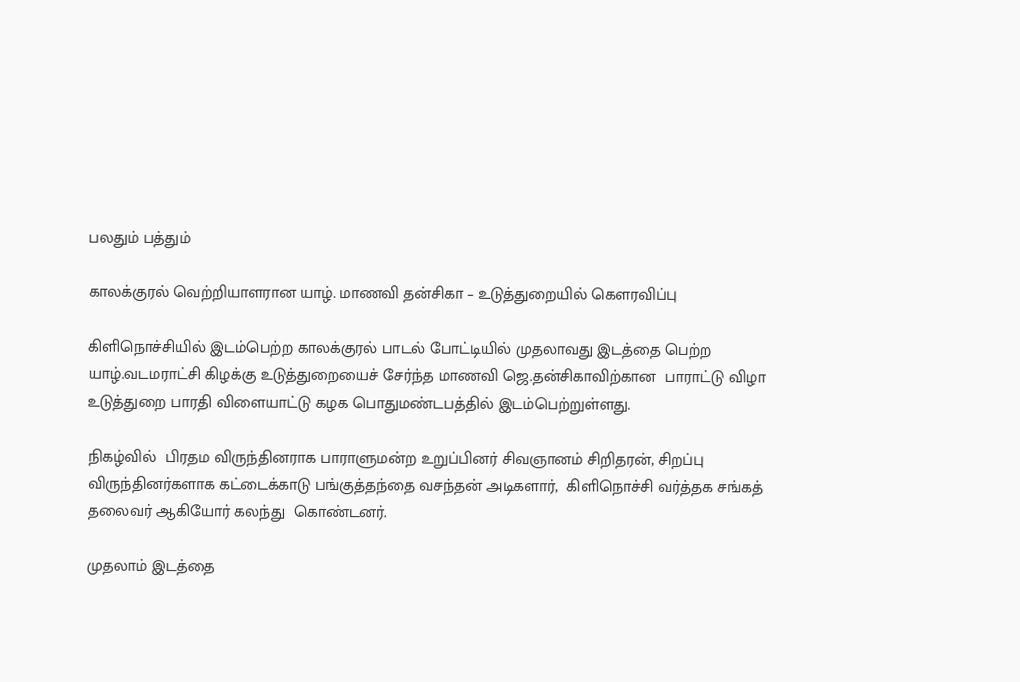பலதும் பத்தும்

காலக்குரல் வெற்றியாளரான யாழ். மாணவி தன்சிகா – உடுத்துறையில் கெளரவிப்பு

கிளிநொச்சியில் இடம்பெற்ற காலக்குரல் பாடல் போட்டியில் முதலாவது இடத்தை பெற்ற யாழ்.வடமராட்சி கிழக்கு உடுத்துறையைச் சேர்ந்த மாணவி ஜெ.தன்சிகாவிற்கான  பாராட்டு விழா உடுத்துறை பாரதி விளையாட்டு கழக பொதுமண்டபத்தில் இடம்பெற்றுள்ளது.

நிகழ்வில்  பிரதம விருந்தினராக பாராளுமன்ற உறுப்பினர் சிவஞானம் சிறிதரன், சிறப்பு  விருந்தினர்களாக கட்டைக்காடு பங்குத்தந்தை வசந்தன் அடிகளார்,  கிளிநொச்சி வர்த்தக சங்கத் தலைவர் ஆகியோர் கலந்து  கொண்டனர்.

முதலாம் இடத்தை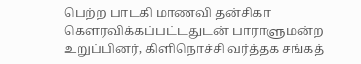பெற்ற பாடகி மாணவி தன்சிகா கௌரவிக்கப்பட்டதுடன் பாராளுமன்ற உறுப்பினர், கிளிநொச்சி வர்த்தக சங்கத்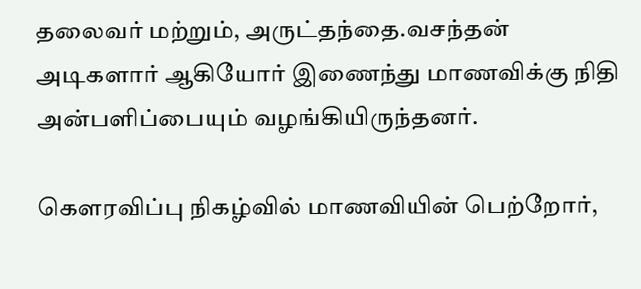தலைவர் மற்றும், அருட்தந்தை.வசந்தன் அடிகளார் ஆகியோர் இணைந்து மாணவிக்கு நிதி அன்பளிப்பையும் வழங்கியிருந்தனர்.

கௌரவிப்பு நிகழ்வில் மாணவியின் பெற்றோர்,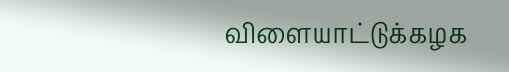விளையாட்டுக்கழக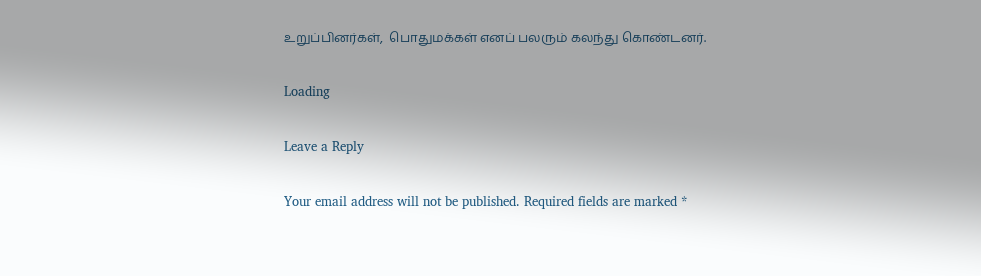உறுப்பினர்கள்,  பொதுமக்கள் எனப் பலரும் கலந்து கொண்டனர்.

Loading

Leave a Reply

Your email address will not be published. Required fields are marked *